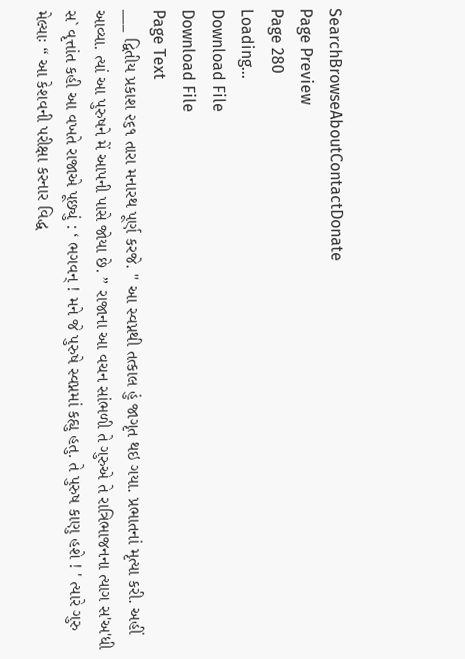SearchBrowseAboutContactDonate
Page Preview
Page 280
Loading...
Download File
Download File
Page Text
___ દ્વિતીય પ્રકાશ ૨૬૧ તારા મનારથ પૂર્ણ કરજે. '' આ સ્વપ્નથી તત્કાલ હું જાગૃત થઇ ગયા. પ્રભાતનાં મૃત્યા કરી. અહીં આવ્યા. ત્યાં આ પુરુષને મેં આપની પાસે જોયા છે. ” રાજાના આ વચન સાંભળી તે ગુરુએ તે રાત્રિભાજનના ત્યાગ સ'અ'ધી સ` વૃત્તાંત કહી આ વખતે રાજાએ પૂછ્યું : ‘ ભગવન્ ! મને જે પુરુષે સ્વપ્નમાં કહ્યુ હતુ. તે પુરુષ કાણુ હશે ! ' ત્યારે ગુરુ મેલ્યાઃ “ આ કેશવની પરીક્ષા કરનાર વિદ્ધ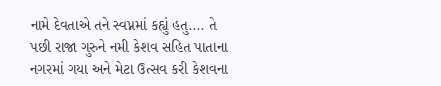નામે દેવતાએ તને સ્વપ્નમાં કહ્યું હતુ.... તે પછી રાજા ગુરુને નમી કેશવ સહિત પાતાના નગરમાં ગયા અને મેટા ઉત્સવ કરી કેશવના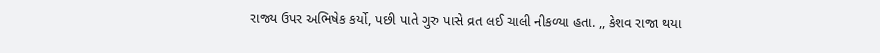રાજ્ય ઉપર અભિષેક કર્યો, પછી પાતે ગુરુ પાસે વ્રત લઈ ચાલી નીકળ્યા હતા. ,, કેશવ રાજા થયા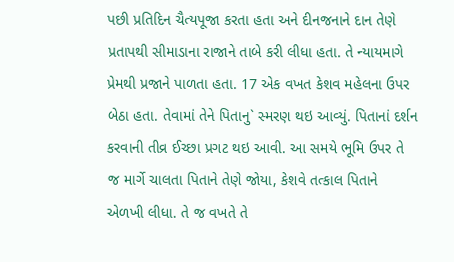પછી પ્રતિદિન ચૈત્યપૂજા કરતા હતા અને દીનજનાને દાન તેણે પ્રતાપથી સીમાડાના રાજાને તાબે કરી લીધા હતા. તે ન્યાયમાગે પ્રેમથી પ્રજાને પાળતા હતા. 17 એક વખત કેશવ મહેલના ઉપર બેઠા હતા. તેવામાં તેને પિતાનુ` સ્મરણ થઇ આવ્યું. પિતાનાં દર્શન કરવાની તીવ્ર ઈચ્છા પ્રગટ થઇ આવી. આ સમયે ભૂમિ ઉપર તે જ માર્ગે ચાલતા પિતાને તેણે જોયા, કેશવે તત્કાલ પિતાને એળખી લીધા. તે જ વખતે તે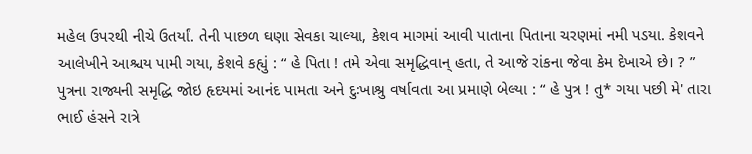મહેલ ઉપરથી નીચે ઉતર્યાં. તેની પાછળ ઘણા સેવકા ચાલ્યા, કેશવ માગમાં આવી પાતાના પિતાના ચરણમાં નમી પડયા. કેશવને આલેખીને આશ્ચય પામી ગયા, કેશવે કહ્યું : “ હે પિતા ! તમે એવા સમૃદ્ધિવાન્ હતા, તે આજે રાંકના જેવા કેમ દેખાએ છે। ? ” પુત્રના રાજ્યની સમૃદ્ધિ જોઇ હૃદયમાં આનંદ પામતા અને દુઃખાશ્રુ વર્ષાવતા આ પ્રમાણે બેલ્યા : “ હે પુત્ર ! તુ* ગયા પછી મે' તારા ભાઈ હંસને રાત્રે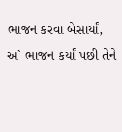ભાજન કરવા બેસાર્યાં, અ` ભાજન કર્યાં પછી તેને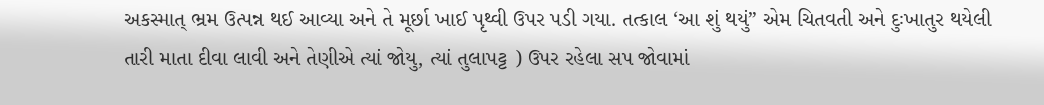અકસ્માત્ ભ્રમ ઉત્પન્ન થઈ આવ્યા અને તે મૂર્છા ખાઈ પૃથ્વી ઉપર પડી ગયા. તત્કાલ ‘આ શું થયું” એમ ચિતવતી અને દુઃખાતુર થયેલી તારી માતા દીવા લાવી અને તેણીએ ત્યાં જોયુ, ત્યાં તુલાપટ્ટ ) ઉપર રહેલા સપ જોવામાં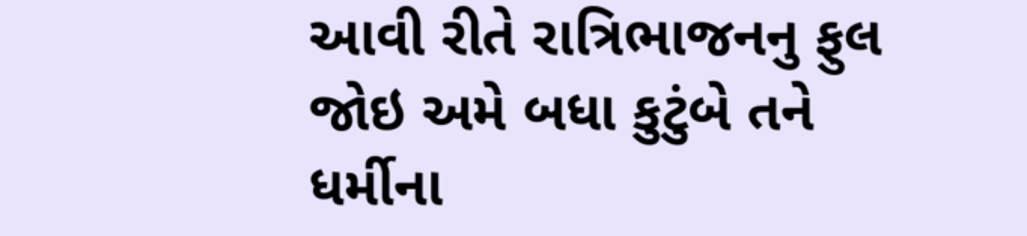આવી રીતે રાત્રિભાજનનુ ફુલ જોઇ અમે બધા કુટુંબે તને ધર્મીના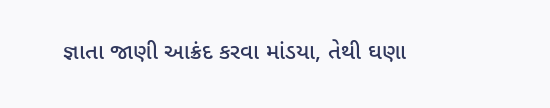જ્ઞાતા જાણી આક્રંદ કરવા માંડયા, તેથી ઘણા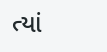ત્યાં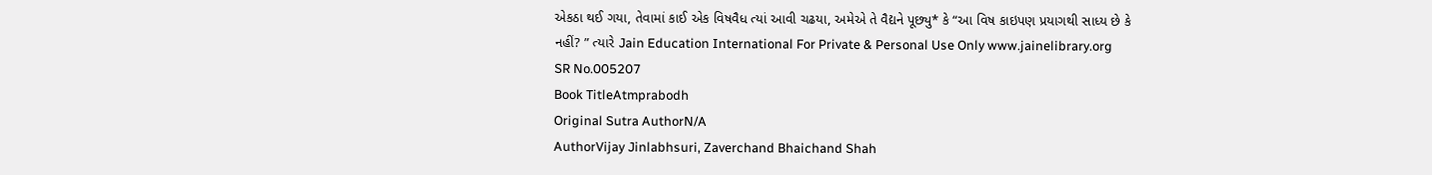એકઠા થઈ ગયા, તેવામાં કાઈ એક વિષવૈધ ત્યાં આવી ચઢયા, અમેએ તે વૈદ્યને પૂછ્યુ* કે “આ વિષ કાઇપણ પ્રયાગથી સાધ્ય છે કે નહીં? ” ત્યારે Jain Education International For Private & Personal Use Only www.jainelibrary.org
SR No.005207
Book TitleAtmprabodh
Original Sutra AuthorN/A
AuthorVijay Jinlabhsuri, Zaverchand Bhaichand Shah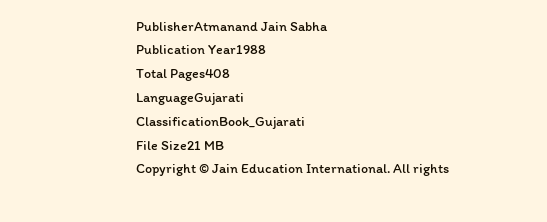PublisherAtmanand Jain Sabha
Publication Year1988
Total Pages408
LanguageGujarati
ClassificationBook_Gujarati
File Size21 MB
Copyright © Jain Education International. All rights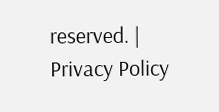reserved. | Privacy Policy